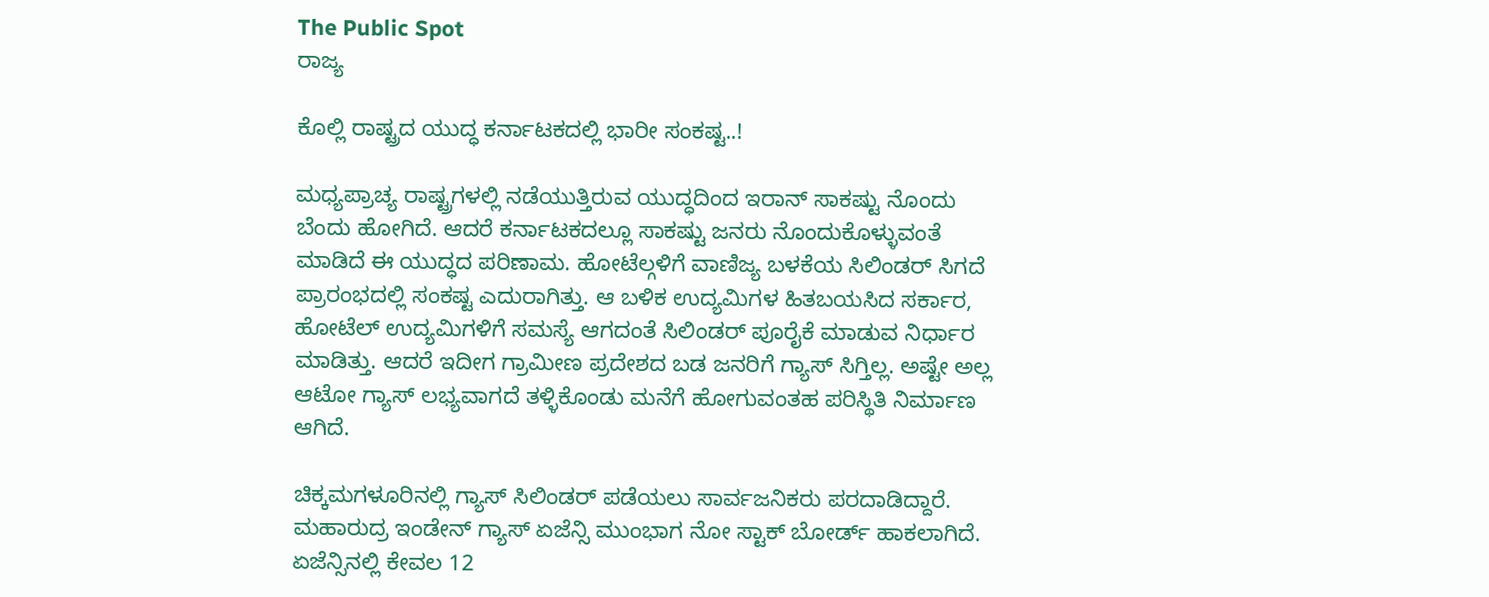The Public Spot
ರಾಜ್ಯ

ಕೊಲ್ಲಿ ರಾಷ್ಟ್ರದ ಯುದ್ಧ ಕರ್ನಾಟಕದಲ್ಲಿ ಭಾರೀ ಸಂಕಷ್ಟ..!

ಮಧ್ಯಪ್ರಾಚ್ಯ ರಾಷ್ಟ್ರಗಳಲ್ಲಿ ನಡೆಯುತ್ತಿರುವ ಯುದ್ಧದಿಂದ ಇರಾನ್ ಸಾಕಷ್ಟು ನೊಂದು ಬೆಂದು ಹೋಗಿದೆ. ಆದರೆ ಕರ್ನಾಟಕದಲ್ಲೂ ಸಾಕಷ್ಟು ಜನರು ನೊಂದುಕೊಳ್ಳುವಂತೆ ಮಾಡಿದೆ ಈ ಯುದ್ಧದ ಪರಿಣಾಮ. ಹೋಟೆಲ್ಗಳಿಗೆ ವಾಣಿಜ್ಯ ಬಳಕೆಯ ಸಿಲಿಂಡರ್ ಸಿಗದೆ ಪ್ರಾರಂಭದಲ್ಲಿ ಸಂಕಷ್ಟ ಎದುರಾಗಿತ್ತು. ಆ ಬಳಿಕ ಉದ್ಯಮಿಗಳ ಹಿತಬಯಸಿದ ಸರ್ಕಾರ, ಹೋಟೆಲ್ ಉದ್ಯಮಿಗಳಿಗೆ ಸಮಸ್ಯೆ ಆಗದಂತೆ ಸಿಲಿಂಡರ್ ಪೂರೈಕೆ ಮಾಡುವ ನಿರ್ಧಾರ ಮಾಡಿತ್ತು. ಆದರೆ ಇದೀಗ ಗ್ರಾಮೀಣ ಪ್ರದೇಶದ ಬಡ ಜನರಿಗೆ ಗ್ಯಾಸ್ ಸಿಗ್ತಿಲ್ಲ. ಅಷ್ಟೇ ಅಲ್ಲ ಆಟೋ ಗ್ಯಾಸ್ ಲಭ್ಯವಾಗದೆ ತಳ್ಳಿಕೊಂಡು ಮನೆಗೆ ಹೋಗುವಂತಹ ಪರಿಸ್ಥಿತಿ ನಿರ್ಮಾಣ ಆಗಿದೆ.

ಚಿಕ್ಕಮಗಳೂರಿನಲ್ಲಿ ಗ್ಯಾಸ್ ಸಿಲಿಂಡರ್ ಪಡೆಯಲು ಸಾರ್ವಜನಿಕರು ಪರದಾಡಿದ್ದಾರೆ. ಮಹಾರುದ್ರ ಇಂಡೇನ್ ಗ್ಯಾಸ್ ಏಜೆನ್ಸಿ ಮುಂಭಾಗ ನೋ ಸ್ಟಾಕ್ ಬೋರ್ಡ್ ಹಾಕಲಾಗಿದೆ. ಏಜೆನ್ಸಿನಲ್ಲಿ ಕೇವಲ 12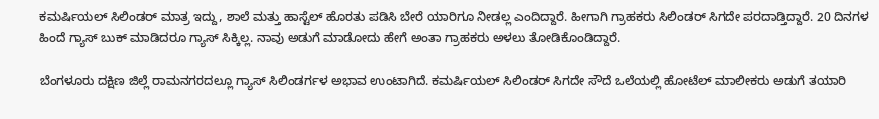ಕಮರ್ಷಿಯಲ್ ಸಿಲಿಂಡರ್ ಮಾತ್ರ ಇದ್ದು, ಶಾಲೆ ಮತ್ತು ಹಾಸ್ಟೆಲ್ ಹೊರತು ಪಡಿಸಿ ಬೇರೆ ಯಾರಿಗೂ ನೀಡಲ್ಲ ಎಂದಿದ್ದಾರೆ. ಹೀಗಾಗಿ ಗ್ರಾಹಕರು ಸಿಲಿಂಡರ್ ಸಿಗದೇ ಪರದಾಡ್ತಿದ್ದಾರೆ. 20 ದಿನಗಳ ಹಿಂದೆ ಗ್ಯಾಸ್ ಬುಕ್‌ ಮಾಡಿದರೂ ಗ್ಯಾಸ್ ಸಿಕ್ಕಿಲ್ಲ. ನಾವು ಅಡುಗೆ ಮಾಡೋದು ಹೇಗೆ ಅಂತಾ ಗ್ರಾಹಕರು ಅಳಲು ತೋಡಿಕೊಂಡಿದ್ದಾರೆ.

ಬೆಂಗಳೂರು ದಕ್ಷಿಣ ಜಿಲ್ಲೆ ರಾಮನಗರದಲ್ಲೂ ಗ್ಯಾಸ್ ಸಿಲಿಂಡರ್ಗಳ ಅಭಾವ ಉಂಟಾಗಿದೆ. ಕಮರ್ಷಿಯಲ್ ಸಿಲಿಂಡರ್ ಸಿಗದೇ ಸೌದೆ ಒಲೆಯಲ್ಲಿ ಹೋಟೆಲ್ ಮಾಲೀಕರು ಅಡುಗೆ ತಯಾರಿ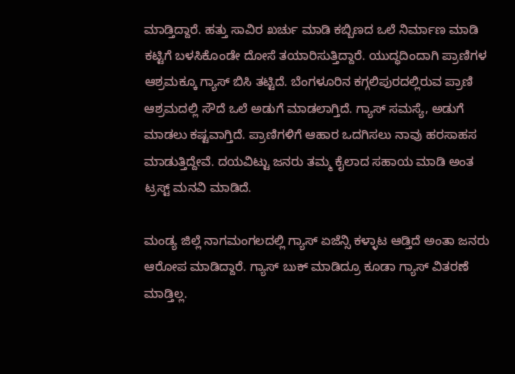ಮಾಡ್ತಿದ್ದಾರೆ. ಹತ್ತು ಸಾವಿರ ಖರ್ಚು ಮಾಡಿ ಕಬ್ಬಿಣದ ಒಲೆ ನಿರ್ಮಾಣ ಮಾಡಿ ಕಟ್ಟಿಗೆ ಬಳಸಿಕೊಂಡೇ ದೋಸೆ ತಯಾರಿಸುತ್ತಿದ್ದಾರೆ. ಯುದ್ಧದಿಂದಾಗಿ ಪ್ರಾಣಿಗಳ ಆಶ್ರಮಕ್ಕೂ ಗ್ಯಾಸ್ ಬಿಸಿ ತಟ್ಟಿದೆ. ಬೆಂಗಳೂರಿನ ಕಗ್ಗಲಿಪುರದಲ್ಲಿರುವ ಪ್ರಾಣಿ ಆಶ್ರಮದಲ್ಲಿ ಸೌದೆ ಒಲೆ ಅಡುಗೆ ಮಾಡಲಾಗ್ತಿದೆ. ಗ್ಯಾಸ್ ಸಮಸ್ಯೆ, ಅಡುಗೆ ಮಾಡಲು ಕಷ್ಟವಾಗ್ತಿದೆ. ಪ್ರಾಣಿಗಳಿಗೆ ಆಹಾರ ಒದಗಿಸಲು ನಾವು ಹರಸಾಹಸ ಮಾಡುತ್ತಿದ್ದೇವೆ. ದಯವಿಟ್ಟು ಜನರು ತಮ್ಮ ಕೈಲಾದ ಸಹಾಯ ಮಾಡಿ ಅಂತ ಟ್ರಸ್ಟ್ ಮನವಿ ಮಾಡಿದೆ.

ಮಂಡ್ಯ ಜಿಲ್ಲೆ ನಾಗಮಂಗಲದಲ್ಲಿ ಗ್ಯಾಸ್ ಏಜೆನ್ಸಿ ಕಳ್ಳಾಟ ಆಡ್ತಿದೆ ಅಂತಾ ಜನರು ಆರೋಪ ಮಾಡಿದ್ದಾರೆ. ಗ್ಯಾಸ್ ಬುಕ್ ಮಾಡಿದ್ರೂ ಕೂಡಾ ಗ್ಯಾಸ್ ವಿತರಣೆ ಮಾಡ್ತಿಲ್ಲ.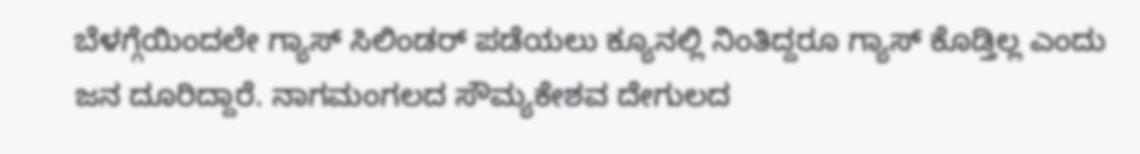ಬೆಳಗ್ಗೆಯಿಂದಲೇ ಗ್ಯಾಸ್ ಸಿಲಿಂಡರ್ ಪಡೆಯಲು ಕ್ಯೂನಲ್ಲಿ ನಿಂತಿದ್ದರೂ ಗ್ಯಾಸ್ ಕೊಡ್ತಿಲ್ಲ ಎಂದು ಜನ ದೂರಿದ್ದಾರೆ. ನಾಗಮಂಗಲದ ಸೌಮ್ಯಕೇಶವ ದೇಗುಲದ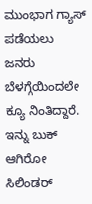ಮುಂಭಾಗ ಗ್ಯಾಸ್ ಪಡೆಯಲು ಜನರು ಬೆಳಗ್ಗೆಯಿಂದಲೇ ಕ್ಯೂ ನಿಂತಿದ್ದಾರೆ. ಇನ್ನು ಬುಕ್ ಆಗಿರೋ ಸಿಲಿಂಡರ್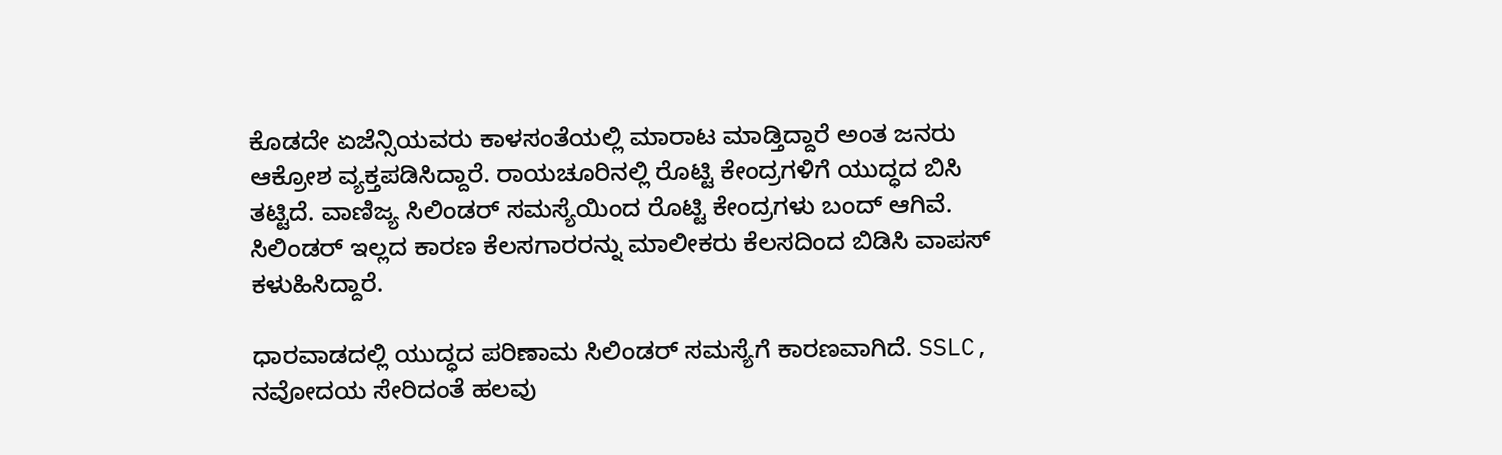ಕೊಡದೇ ಏಜೆನ್ಸಿಯವರು ಕಾಳಸಂತೆಯಲ್ಲಿ ಮಾರಾಟ ಮಾಡ್ತಿದ್ದಾರೆ ಅಂತ ಜನರು ಆಕ್ರೋಶ ವ್ಯಕ್ತಪಡಿಸಿದ್ದಾರೆ. ರಾಯಚೂರಿನಲ್ಲಿ ರೊಟ್ಟಿ ಕೇಂದ್ರಗಳಿಗೆ ಯುದ್ಧದ ಬಿಸಿ ತಟ್ಟಿದೆ. ವಾಣಿಜ್ಯ ಸಿಲಿಂಡರ್ ಸಮಸ್ಯೆಯಿಂದ ರೊಟ್ಟಿ ಕೇಂದ್ರಗಳು ಬಂದ್ ಆಗಿವೆ. ಸಿಲಿಂಡರ್ ಇಲ್ಲದ ಕಾರಣ ಕೆಲಸಗಾರರನ್ನು ಮಾಲೀಕರು ಕೆಲಸದಿಂದ ಬಿಡಿಸಿ ವಾಪಸ್ ಕಳುಹಿಸಿದ್ದಾರೆ.

ಧಾರವಾಡದಲ್ಲಿ ಯುದ್ಧದ ಪರಿಣಾಮ ಸಿಲಿಂಡರ್ ಸಮಸ್ಯೆಗೆ ಕಾರಣವಾಗಿದೆ. SSLC, ನವೋದಯ ಸೇರಿದಂತೆ ಹಲವು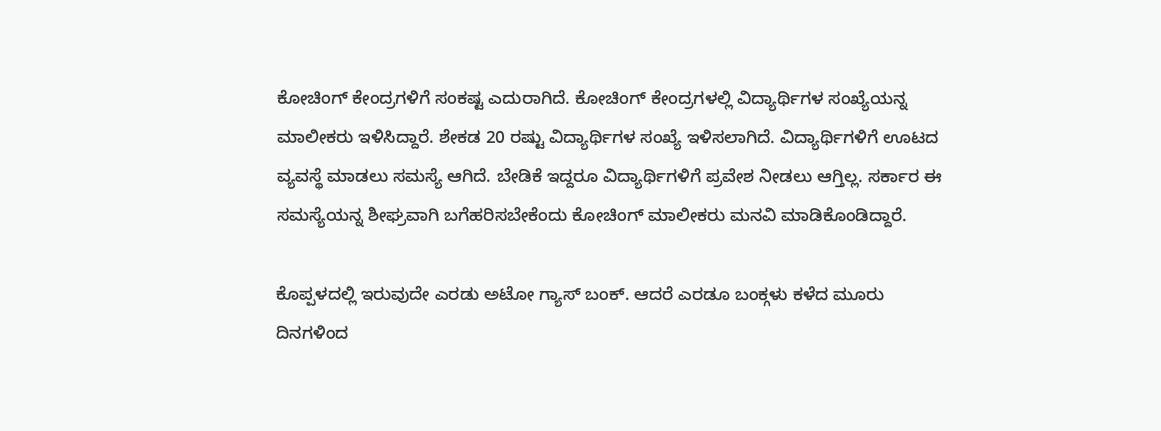ಕೋಚಿಂಗ್ ಕೇಂದ್ರಗಳಿಗೆ ಸಂಕಷ್ಟ ಎದುರಾಗಿದೆ. ಕೋಚಿಂಗ್ ಕೇಂದ್ರಗಳಲ್ಲಿ ವಿದ್ಯಾರ್ಥಿಗಳ ಸಂಖ್ಯೆಯನ್ನ ಮಾಲೀಕರು ಇಳಿಸಿದ್ದಾರೆ. ಶೇಕಡ 20 ರಷ್ಟು ವಿದ್ಯಾರ್ಥಿಗಳ ಸಂಖ್ಯೆ ಇಳಿಸಲಾಗಿದೆ. ವಿದ್ಯಾರ್ಥಿಗಳಿಗೆ ಊಟದ ವ್ಯವಸ್ಥೆ ಮಾಡಲು ಸಮಸ್ಯೆ ಆಗಿದೆ. ಬೇಡಿಕೆ ಇದ್ದರೂ ವಿದ್ಯಾರ್ಥಿಗಳಿಗೆ ಪ್ರವೇಶ ನೀಡಲು ಆಗ್ತಿಲ್ಲ. ಸರ್ಕಾರ ಈ ಸಮಸ್ಯೆಯನ್ನ ಶೀಘ್ರವಾಗಿ ಬಗೆಹರಿಸಬೇಕೆಂದು ಕೋಚಿಂಗ್ ಮಾಲೀಕರು ಮನವಿ ಮಾಡಿಕೊಂಡಿದ್ದಾರೆ.

ಕೊಪ್ಪಳದಲ್ಲಿ ಇರುವುದೇ ಎರಡು ಅಟೋ ಗ್ಯಾಸ್ ಬಂಕ್. ಆದರೆ ಎರಡೂ ಬಂಕ್ಗಳು ಕಳೆದ ಮೂರು ದಿನಗಳಿಂದ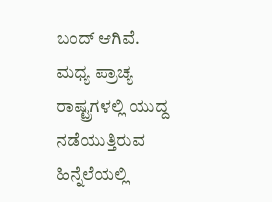ಬಂದ್ ಆಗಿವೆ. ಮಧ್ಯ ಪ್ರಾಚ್ಯ ರಾಷ್ಟ್ರಗಳಲ್ಲಿ ಯುದ್ದ ನಡೆಯುತ್ತಿರುವ ಹಿನ್ನೆಲೆಯಲ್ಲಿ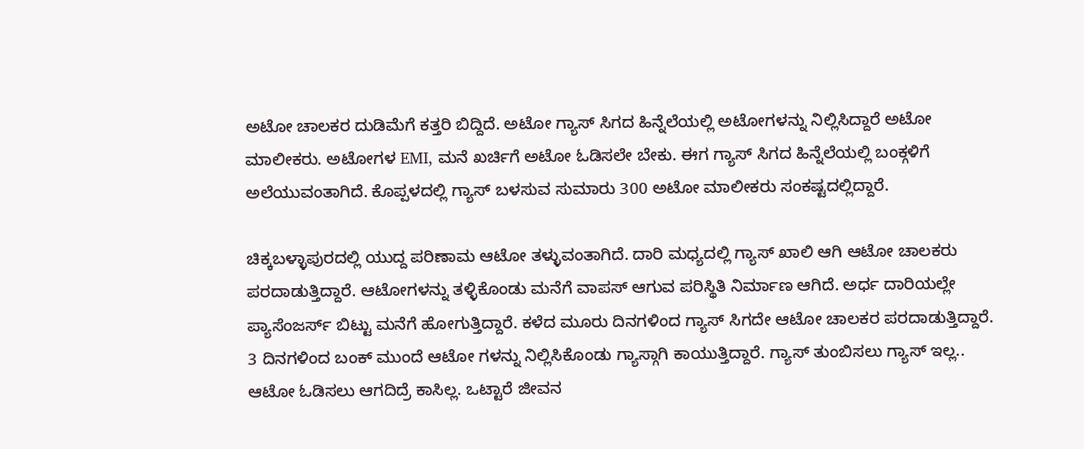ಅಟೋ ಚಾಲಕರ ದುಡಿಮೆಗೆ ಕತ್ತರಿ ಬಿದ್ದಿದೆ. ಅಟೋ ಗ್ಯಾಸ್ ಸಿಗದ ಹಿನ್ನೆಲೆಯಲ್ಲಿ ಅಟೋಗಳನ್ನು ನಿಲ್ಲಿಸಿದ್ದಾರೆ ಅಟೋ ಮಾಲೀಕರು. ಅಟೋಗಳ EMI, ಮನೆ ಖರ್ಚಿಗೆ ಅಟೋ ಓಡಿಸಲೇ ಬೇಕು. ಈಗ ಗ್ಯಾಸ್ ಸಿಗದ ಹಿನ್ನೆಲೆಯಲ್ಲಿ ಬಂಕ್ಗಳಿಗೆ ಅಲೆಯುವಂತಾಗಿದೆ. ಕೊಪ್ಪಳದಲ್ಲಿ ಗ್ಯಾಸ್ ಬಳಸುವ ಸುಮಾರು 300 ಅಟೋ ಮಾಲೀಕರು ಸಂಕಷ್ಟದಲ್ಲಿದ್ದಾರೆ.

ಚಿಕ್ಕಬಳ್ಳಾಪುರದಲ್ಲಿ ಯುದ್ದ ಪರಿಣಾಮ ಆಟೋ ತಳ್ಳುವಂತಾಗಿದೆ. ದಾರಿ ಮಧ್ಯದಲ್ಲಿ ಗ್ಯಾಸ್ ಖಾಲಿ ಆಗಿ ಆಟೋ ಚಾಲಕರು ಪರದಾಡುತ್ತಿದ್ದಾರೆ. ಆಟೋಗಳನ್ನು ತಳ್ಳಿಕೊಂಡು ಮನೆಗೆ ವಾಪಸ್ ಆಗುವ ಪರಿಸ್ಥಿತಿ ನಿರ್ಮಾಣ ಆಗಿದೆ. ಅರ್ಧ ದಾರಿಯಲ್ಲೇ ಪ್ಯಾಸೆಂಜರ್ಸ್ ಬಿಟ್ಟು ಮನೆಗೆ ಹೋಗುತ್ತಿದ್ದಾರೆ. ಕಳೆದ ಮೂರು ದಿನಗಳಿಂದ ಗ್ಯಾಸ್ ಸಿಗದೇ ಆಟೋ ಚಾಲಕರ ಪರದಾಡುತ್ತಿದ್ದಾರೆ. 3 ದಿನಗಳಿಂದ ಬಂಕ್ ಮುಂದೆ ಆಟೋ ಗಳನ್ನು ನಿಲ್ಲಿಸಿಕೊಂಡು ಗ್ಯಾಸ್ಗಾಗಿ ಕಾಯುತ್ತಿದ್ದಾರೆ. ಗ್ಯಾಸ್ ತುಂಬಿಸಲು ಗ್ಯಾಸ್ ಇಲ್ಲ.. ಆಟೋ ಓಡಿಸಲು ಆಗದಿದ್ರೆ ಕಾಸಿಲ್ಲ. ಒಟ್ಟಾರೆ ಜೀವನ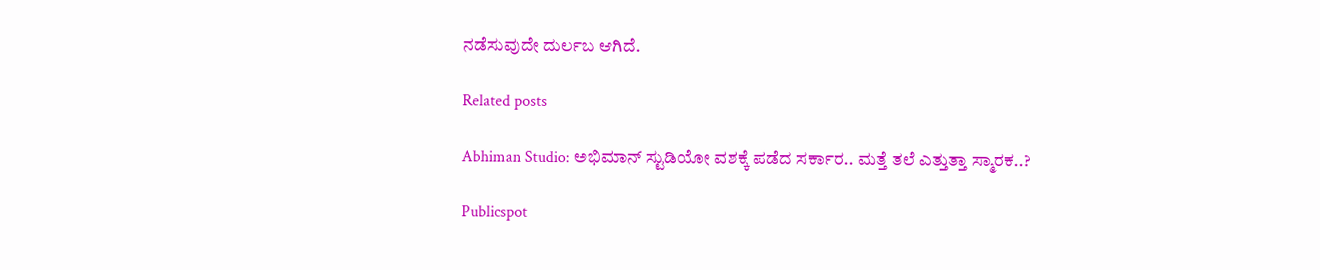ನಡೆಸುವುದೇ ದುರ್ಲಬ ಆಗಿದೆ.

Related posts

Abhiman Studio: ಅಭಿಮಾನ್ ಸ್ಟುಡಿಯೋ ವಶಕ್ಕೆ ಪಡೆದ ಸರ್ಕಾರ.. ಮತ್ತೆ ತಲೆ ಎತ್ತುತ್ತಾ ಸ್ಮಾರಕ..?

Publicspot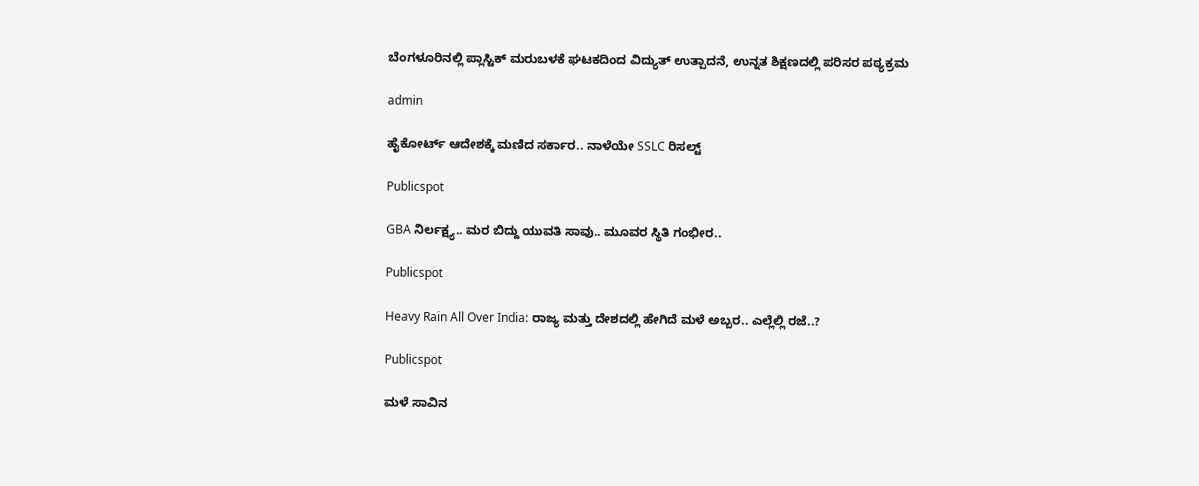ಬೆಂಗಳೂರಿನಲ್ಲಿ ಪ್ಲಾಸ್ಟಿಕ್ ಮರುಬಳಕೆ ಘಟಕದಿಂದ ವಿದ್ಯುತ್ ಉತ್ಪಾದನೆ, ಉನ್ನತ ಶಿಕ್ಷಣದಲ್ಲಿ ಪರಿಸರ ಪಠ್ಯಕ್ರಮ

admin

ಹೈಕೋರ್ಟ್‌ ಆದೇಶಕ್ಕೆ ಮಣಿದ ಸರ್ಕಾರ.. ನಾಳೆಯೇ SSLC ರಿಸಲ್ಟ್‌

Publicspot

GBA ನಿರ್ಲಕ್ಷ್ಯ.. ಮರ ಬಿದ್ದು ಯುವತಿ ಸಾವು.. ಮೂವರ ಸ್ಥಿತಿ ಗಂಭೀರ..

Publicspot

Heavy Rain All Over India: ರಾಜ್ಯ ಮತ್ತು ದೇಶದಲ್ಲಿ ಹೇಗಿದೆ ಮಳೆ ಅಬ್ಬರ.. ಎಲ್ಲೆಲ್ಲಿ ರಜೆ..?

Publicspot

ಮಳೆ ಸಾವಿನ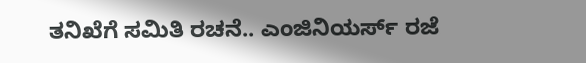ತನಿಖೆಗೆ ಸಮಿತಿ ರಚನೆ.. ಎಂಜಿನಿಯರ್ಸ್‌ ರಜೆ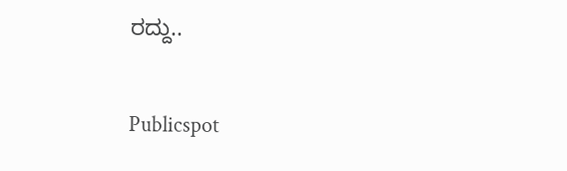ರದ್ದು..

Publicspot